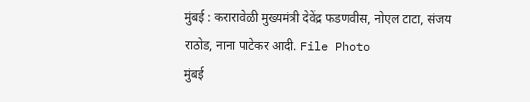मुंबई : करारावेळी मुख्यमंत्री देवेंद्र फडणवीस, नोएल टाटा, संजय राठोड, नाना पाटेकर आदी. File Photo
मुंबई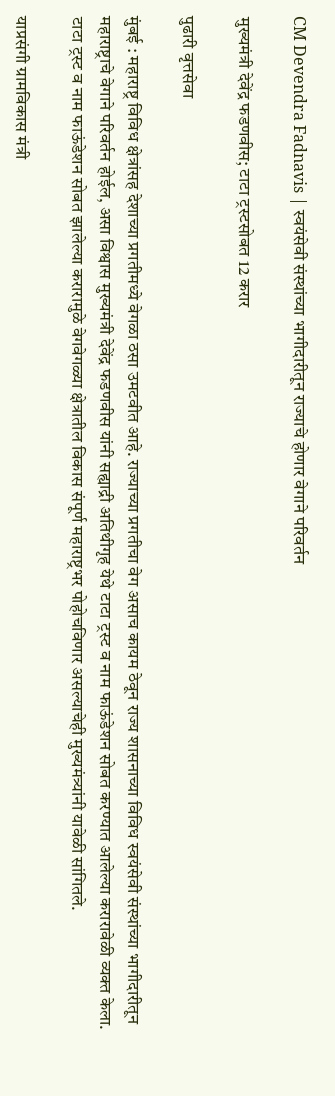CM Devendra Fadnavis | स्वयंसेवी संस्थांच्या भागीदारीतून राज्याचे होणार वेगाने परिवर्तन

मुख्यमंत्री देवेंद्र फडणवीस; टाटा ट्रस्टसोबत 12 करार

पुढारी वृत्तसेवा

मुंबई : महाराष्ट्र विविध क्षेत्रांसह देशाच्या प्रगतीमध्ये वेगळा ठसा उमटवीत आहे. राज्याच्या प्रगतीचा वेग असाच कायम ठेवून राज्य शासनाच्या विविध स्वयंसेवी संस्थांच्या भागीदारीतून महाराष्ट्राचे वेगाने परिवर्तन होईल, असा विश्वास मुख्यमंत्री देवेंद्र फडणवीस यांनी सह्याद्री अतिथीगृह येथे टाटा ट्रस्ट व नाम फाऊंडेशन सोबत करण्यात आलेल्या करारावेळी व्यक्त केला. टाटा ट्रस्ट व नाम फाऊंडेशन सोबत झालेल्या करारामुळे वेगवेगळ्या क्षेत्रातील विकास संपूर्ण महाराष्ट्रभर पोहोचविणार असल्याचेही मुख्यमंत्र्यांनी यावेळी सांगितले.

याप्रसंगी ग्रामविकास मंत्री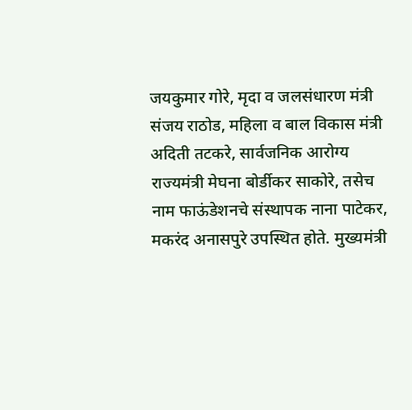जयकुमार गोरे, मृदा व जलसंधारण मंत्री संजय राठोड, महिला व बाल विकास मंत्री अदिती तटकरे, सार्वजनिक आरोग्य राज्यमंत्री मेघना बोर्डीकर साकोरे, तसेच नाम फाऊंडेशनचे संस्थापक नाना पाटेकर, मकरंद अनासपुरे उपस्थित होते. मुख्यमंत्री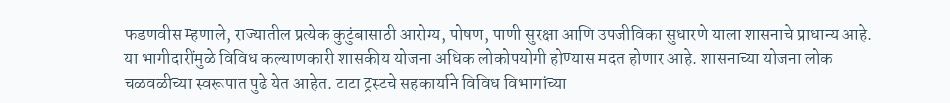फडणवीस म्हणाले, राज्यातील प्रत्येक कुटुंबासाठी आरोग्य, पोषण, पाणी सुरक्षा आणि उपजीविका सुधारणे याला शासनाचे प्राधान्य आहे. या भागीदारींमुळे विविध कल्याणकारी शासकीय योजना अधिक लोकोपयोगी होण्यास मदत होणार आहे. शासनाच्या योजना लोक चळवळीच्या स्वरूपात पुढे येत आहेत. टाटा ट्रस्टचे सहकार्याने विविध विभागांच्या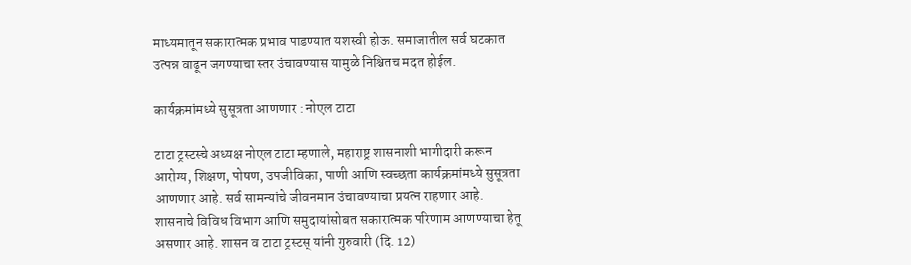माध्यमातून सकारात्मक प्रभाव पाडण्यात यशस्वी होऊ. समाजातील सर्व घटकात उत्पन्न वाढून जगण्याचा स्तर उंचावण्यास यामुळे निश्चितच मदत होईल.

कार्यक्रमांमध्ये सुसूत्रता आणणार : नोएल टाटा

टाटा ट्रस्टस्चे अध्यक्ष नोएल टाटा म्हणाले, महाराष्ट्र शासनाशी भागीदारी करून आरोग्य, शिक्षण, पोषण, उपजीविका, पाणी आणि स्वच्छता कार्यक्रमांमध्ये सुसूत्रता आणणार आहे. सर्व सामन्यांचे जीवनमान उंचावण्याचा प्रयत्न राहणार आहे. शासनाचे विविध विभाग आणि समुदायांसोबत सकारात्मक परिणाम आणण्याचा हेतू असणार आहे. शासन व टाटा ट्रस्टस् यांनी गुरुवारी (दि. 12)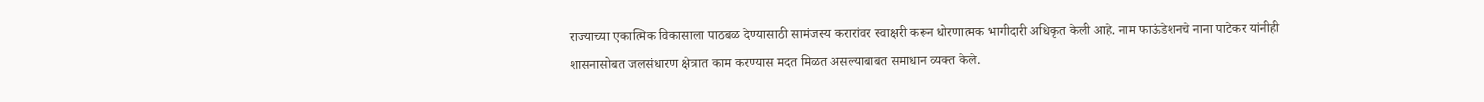राज्याच्या एकात्मिक विकासाला पाठबळ देण्यासाठी सामंजस्य करारांवर स्वाक्षरी करून धोरणात्मक भागीदारी अधिकृत केली आहे. नाम फाऊंडेशनचे नाना पाटेकर यांनीही शासनासोबत जलसंधारण क्षेत्रात काम करण्यास मदत मिळत असल्याबाबत समाधान व्यक्त केले.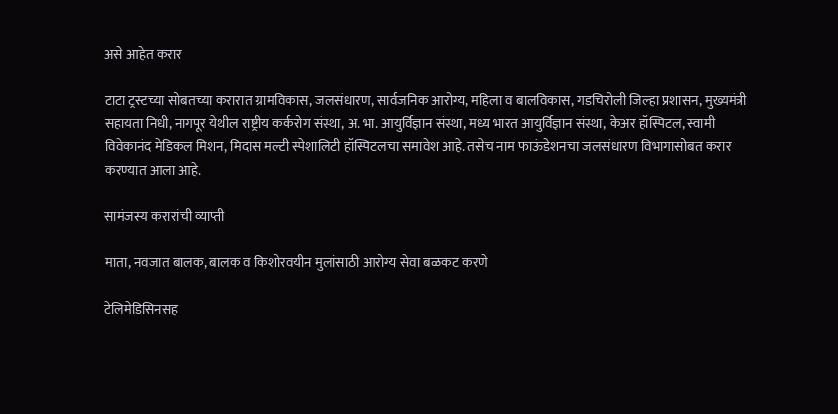असे आहेत करार

टाटा ट्रस्टच्या सोबतच्या करारात ग्रामविकास, जलसंधारण, सार्वजनिक आरोग्य, महिला व बालविकास, गडचिरोली जिल्हा प्रशासन, मुख्यमंत्री सहायता निधी, नागपूर येथील राष्ट्रीय कर्करोग संस्था, अ. भा. आयुर्विज्ञान संस्था, मध्य भारत आयुर्विज्ञान संस्था, केअर हॉस्पिटल, स्वामी विवेकानंद मेडिकल मिशन, मिदास मल्टी स्पेशालिटी हॉस्पिटलचा समावेश आहे. तसेच नाम फाऊंडेशनचा जलसंधारण विभागासोबत करार करण्यात आला आहे.

सामंजस्य करारांची व्याप्ती

माता, नवजात बालक, बालक व किशोरवयीन मुलांसाठी आरोग्य सेवा बळकट करणे

टेलिमेडिसिनसह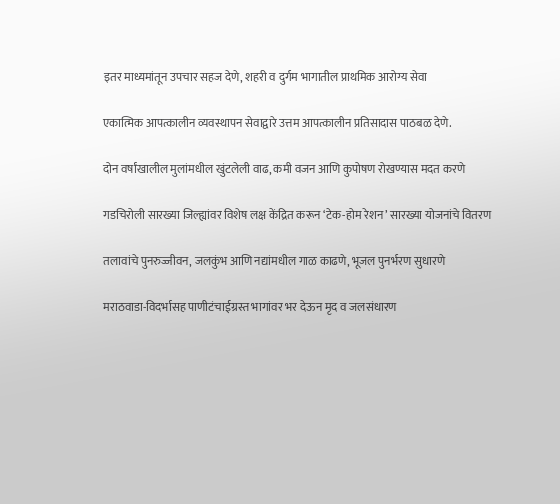इतर माध्यमांतून उपचार सहज देणे, शहरी व दुर्गम भागातील प्राथमिक आरोग्य सेवा

एकात्मिक आपत्कालीन व्यवस्थापन सेवाद्वारे उत्तम आपत्कालीन प्रतिसादास पाठबळ देणे.

दोन वर्षांखालील मुलांमधील खुंटलेली वाढ, कमी वजन आणि कुपोषण रोखण्यास मदत करणे

गडचिरोली सारख्या जिल्ह्यांवर विशेष लक्ष केंद्रित करून ‘टेक-होम रेशन’ सारख्या योजनांचे वितरण

तलावांचे पुनरुज्जीवन, जलकुंभ आणि नद्यांमधील गाळ काढणे, भूजल पुनर्भरण सुधारणे

मराठवाडा-विदर्भासह पाणीटंचाईग्रस्त भागांवर भर देऊन मृद व जलसंधारण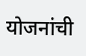योजनांची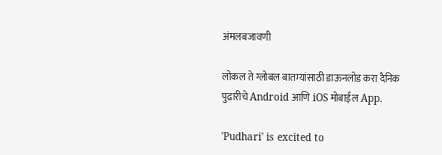अंमलबजावणी

लोकल ते ग्लोबल बातम्यांसाठी डाऊनलोड करा दैनिक पुढारीचे Android आणि iOS मोबाईल App.

'Pudhari' is excited to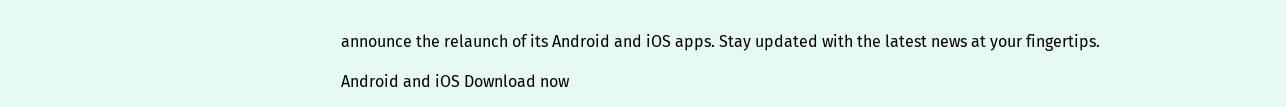announce the relaunch of its Android and iOS apps. Stay updated with the latest news at your fingertips.

Android and iOS Download now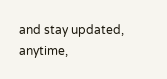and stay updated, anytime,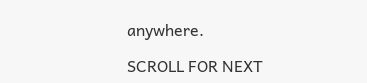anywhere.

SCROLL FOR NEXT